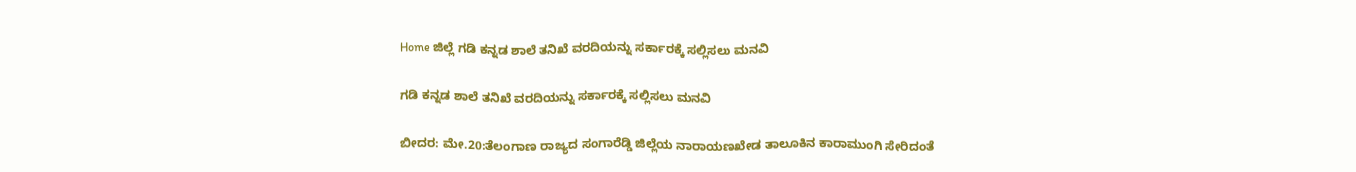Home ಜಿಲ್ಲೆ ಗಡಿ ಕನ್ನಡ ಶಾಲೆ ತನಿಖೆ ವರದಿಯನ್ನು ಸರ್ಕಾರಕ್ಕೆ ಸಲ್ಲಿಸಲು ಮನವಿ

ಗಡಿ ಕನ್ನಡ ಶಾಲೆ ತನಿಖೆ ವರದಿಯನ್ನು ಸರ್ಕಾರಕ್ಕೆ ಸಲ್ಲಿಸಲು ಮನವಿ

ಬೀದರ: ಮೇ.20:ತೆಲಂಗಾಣ ರಾಜ್ಯದ ಸಂಗಾರೆಡ್ಡಿ ಜಿಲ್ಲೆಯ ನಾರಾಯಣಖೇಡ ತಾಲೂಕಿನ ಕಾರಾಮುಂಗಿ ಸೇರಿದಂತೆ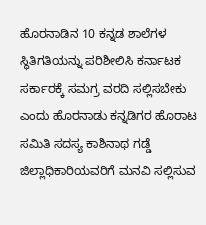ಹೊರನಾಡಿನ 10 ಕನ್ನಡ ಶಾಲೆಗಳ ಸ್ಥಿತಿಗತಿಯನ್ನು ಪರಿಶೀಲಿಸಿ ಕರ್ನಾಟಕ ಸರ್ಕಾರಕ್ಕೆ ಸಮಗ್ರ ವರದಿ ಸಲ್ಲಿಸಬೇಕು ಎಂದು ಹೊರನಾಡು ಕನ್ನಡಿಗರ ಹೊರಾಟ ಸಮಿತಿ ಸದಸ್ಯ ಕಾಶಿನಾಥ ಗಡ್ಡೆ ಜಿಲ್ಲಾಧಿಕಾರಿಯವರಿಗೆ ಮನವಿ ಸಲ್ಲಿಸುವ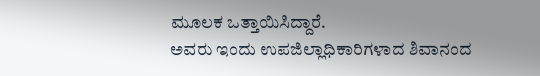ಮೂಲಕ ಒತ್ತಾಯಿಸಿದ್ದಾರೆ.
ಅವರು ಇಂದು ಉಪಜಿಲ್ಲಾಧಿಕಾರಿಗಳಾದ ಶಿವಾನಂದ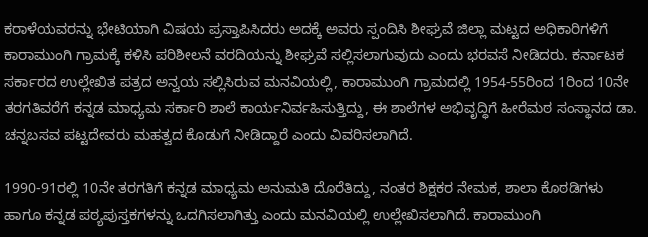ಕರಾಳೆಯವರನ್ನು ಭೇಟಿಯಾಗಿ ವಿಷಯ ಪ್ರಸ್ತಾಪಿಸಿದರು ಅದಕ್ಕೆ ಅವರು ಸ್ಪಂದಿಸಿ ಶೀಘ್ರವೆ ಜಿಲ್ಲಾ ಮಟ್ಟದ ಅಧಿಕಾರಿಗಳಿಗೆ ಕಾರಾಮುಂಗಿ ಗ್ರಾಮಕ್ಕೆ ಕಳಿಸಿ ಪರಿಶೀಲನೆ ವರದಿಯನ್ನು ಶೀಘ್ರವೆ ಸಲ್ಲಿಸಲಾಗುವುದು ಎಂದು ಭರವಸೆ ನೀಡಿದರು. ಕರ್ನಾಟಕ ಸರ್ಕಾರದ ಉಲ್ಲೇಖಿತ ಪತ್ರದ ಅನ್ವಯ ಸಲ್ಲಿಸಿರುವ ಮನವಿಯಲ್ಲಿ, ಕಾರಾಮುಂಗಿ ಗ್ರಾಮದಲ್ಲಿ 1954-55ರಿಂದ 1ರಿಂದ 10ನೇ ತರಗತಿವರೆಗೆ ಕನ್ನಡ ಮಾಧ್ಯಮ ಸರ್ಕಾರಿ ಶಾಲೆ ಕಾರ್ಯನಿರ್ವಹಿಸುತ್ತಿದ್ದು, ಈ ಶಾಲೆಗಳ ಅಭಿವೃದ್ಧಿಗೆ ಹೀರೆಮಠ ಸಂಸ್ಥಾನದ ಡಾ. ಚನ್ನಬಸವ ಪಟ್ಟದೇವರು ಮಹತ್ವದ ಕೊಡುಗೆ ನೀಡಿದ್ದಾರೆ ಎಂದು ವಿವರಿಸಲಾಗಿದೆ.

1990-91ರಲ್ಲಿ 10ನೇ ತರಗತಿಗೆ ಕನ್ನಡ ಮಾಧ್ಯಮ ಅನುಮತಿ ದೊರೆತಿದ್ದು, ನಂತರ ಶಿಕ್ಷಕರ ನೇಮಕ, ಶಾಲಾ ಕೊಠಡಿಗಳು ಹಾಗೂ ಕನ್ನಡ ಪಠ್ಯಪುಸ್ತಕಗಳನ್ನು ಒದಗಿಸಲಾಗಿತ್ತು ಎಂದು ಮನವಿಯಲ್ಲಿ ಉಲ್ಲೇಖಿಸಲಾಗಿದೆ. ಕಾರಾಮುಂಗಿ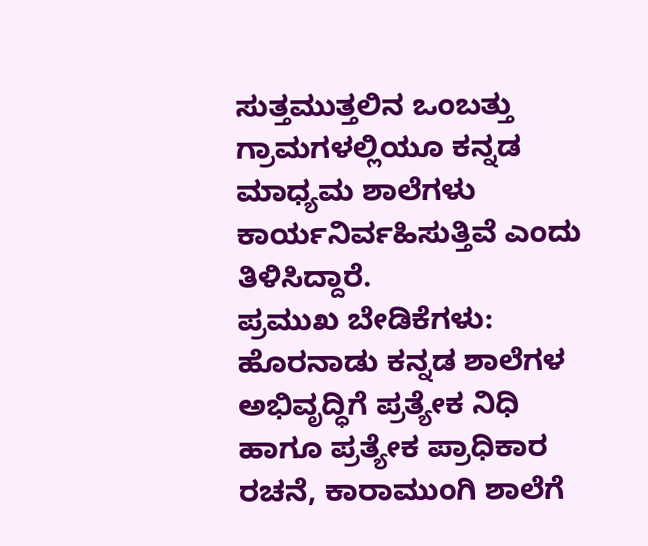ಸುತ್ತಮುತ್ತಲಿನ ಒಂಬತ್ತು ಗ್ರಾಮಗಳಲ್ಲಿಯೂ ಕನ್ನಡ ಮಾಧ್ಯಮ ಶಾಲೆಗಳು ಕಾರ್ಯನಿರ್ವಹಿಸುತ್ತಿವೆ ಎಂದು ತಿಳಿಸಿದ್ದಾರೆ.
ಪ್ರಮುಖ ಬೇಡಿಕೆಗಳು: ಹೊರನಾಡು ಕನ್ನಡ ಶಾಲೆಗಳ ಅಭಿವೃದ್ಧಿಗೆ ಪ್ರತ್ಯೇಕ ನಿಧಿ ಹಾಗೂ ಪ್ರತ್ಯೇಕ ಪ್ರಾಧಿಕಾರ ರಚನೆ, ಕಾರಾಮುಂಗಿ ಶಾಲೆಗೆ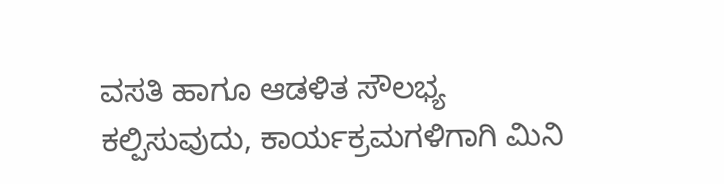ವಸತಿ ಹಾಗೂ ಆಡಳಿತ ಸೌಲಭ್ಯ ಕಲ್ಪಿಸುವುದು, ಕಾರ್ಯಕ್ರಮಗಳಿಗಾಗಿ ಮಿನಿ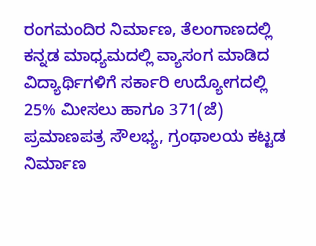ರಂಗಮಂದಿರ ನಿರ್ಮಾಣ, ತೆಲಂಗಾಣದಲ್ಲಿ ಕನ್ನಡ ಮಾಧ್ಯಮದಲ್ಲಿ ವ್ಯಾಸಂಗ ಮಾಡಿದ ವಿದ್ಯಾರ್ಥಿಗಳಿಗೆ ಸರ್ಕಾರಿ ಉದ್ಯೋಗದಲ್ಲಿ 25% ಮೀಸಲು ಹಾಗೂ 371(ಜೆ) ಪ್ರಮಾಣಪತ್ರ ಸೌಲಭ್ಯ, ಗ್ರಂಥಾಲಯ ಕಟ್ಟಡ ನಿರ್ಮಾಣ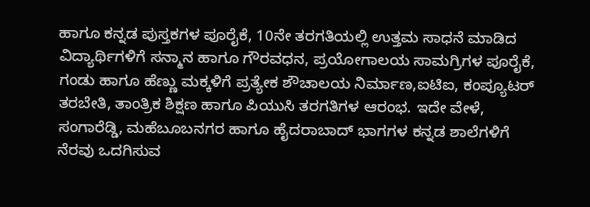ಹಾಗೂ ಕನ್ನಡ ಪುಸ್ತಕಗಳ ಪೂರೈಕೆ, 10ನೇ ತರಗತಿಯಲ್ಲಿ ಉತ್ತಮ ಸಾಧನೆ ಮಾಡಿದ ವಿದ್ಯಾರ್ಥಿಗಳಿಗೆ ಸನ್ಮಾನ ಹಾಗೂ ಗೌರವಧನ, ಪ್ರಯೋಗಾಲಯ ಸಾಮಗ್ರಿಗಳ ಪೂರೈಕೆ, ಗಂಡು ಹಾಗೂ ಹೆಣ್ಣು ಮಕ್ಕಳಿಗೆ ಪ್ರತ್ಯೇಕ ಶೌಚಾಲಯ ನಿರ್ಮಾಣ,ಐಟಿಐ, ಕಂಪ್ಯೂಟರ್ ತರಬೇತಿ, ತಾಂತ್ರಿಕ ಶಿಕ್ಷಣ ಹಾಗೂ ಪಿಯುಸಿ ತರಗತಿಗಳ ಆರಂಭ. ಇದೇ ವೇಳೆ, ಸಂಗಾರೆಡ್ಡಿ, ಮಹೆಬೂಬನಗರ ಹಾಗೂ ಹೈದರಾಬಾದ್ ಭಾಗಗಳ ಕನ್ನಡ ಶಾಲೆಗಳಿಗೆ ನೆರವು ಒದಗಿಸುವ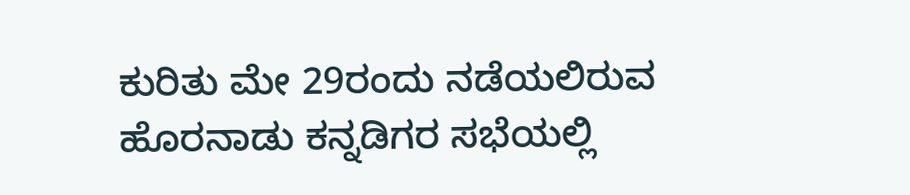ಕುರಿತು ಮೇ 29ರಂದು ನಡೆಯಲಿರುವ ಹೊರನಾಡು ಕನ್ನಡಿಗರ ಸಭೆಯಲ್ಲಿ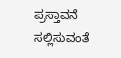ಪ್ರಸ್ತಾವನೆ ಸಲ್ಲಿಸುವಂತೆ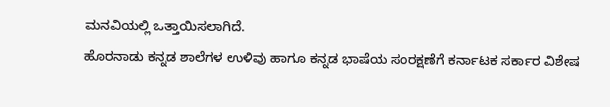ಮನವಿಯಲ್ಲಿ ಒತ್ತಾಯಿಸಲಾಗಿದೆ.
ಹೊರನಾಡು ಕನ್ನಡ ಶಾಲೆಗಳ ಉಳಿವು ಹಾಗೂ ಕನ್ನಡ ಭಾಷೆಯ ಸಂರಕ್ಷಣೆಗೆ ಕರ್ನಾಟಕ ಸರ್ಕಾರ ವಿಶೇಷ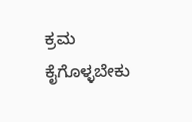ಕ್ರಮ ಕೈಗೊಳ್ಳಬೇಕು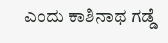ಎಂದು ಕಾಶಿನಾಥ ಗಡ್ಡೆ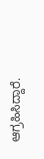ಆಗ್ರಹಿಸಿದ್ದಾರೆ.